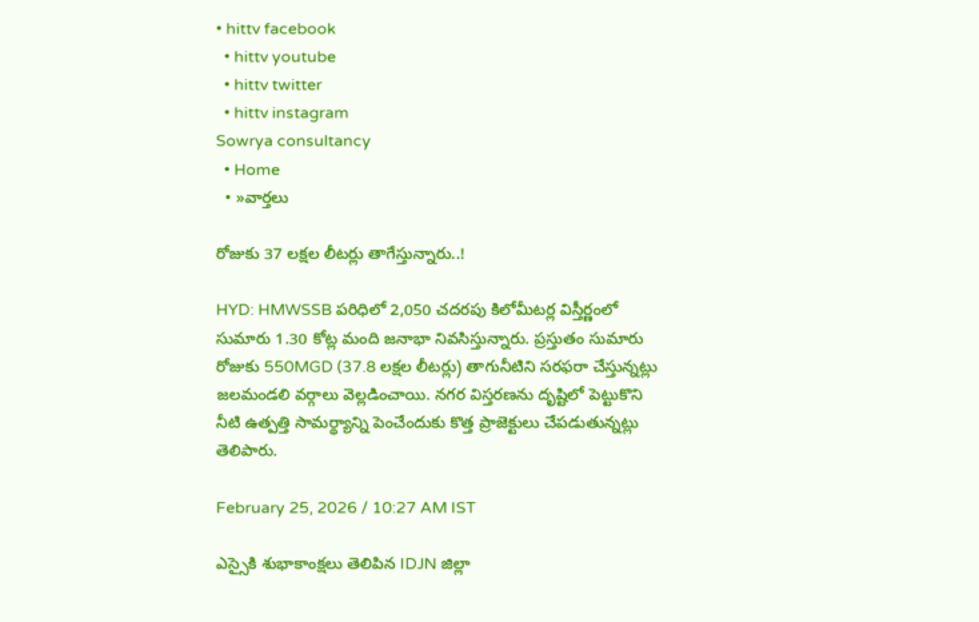• hittv facebook
  • hittv youtube
  • hittv twitter
  • hittv instagram
Sowrya consultancy
  • Home
  • »వార్తలు

రోజుకు 37 లక్షల లీటర్లు తాగేస్తున్నారు..!

HYD: HMWSSB పరిధిలో 2,050 చదరపు కిలోమీటర్ల విస్తీర్ణంలో సుమారు 1.30 కోట్ల మంది జనాభా నివసిస్తున్నారు. ప్రస్తుతం సుమారు రోజుకు 550MGD (37.8 లక్షల లీటర్లు) తాగునీటిని సరఫరా చేస్తున్నట్లు జలమండలి వర్గాలు వెల్లడించాయి. నగర విస్తరణను దృష్టిలో పెట్టుకొని నీటి ఉత్పత్తి సామర్థ్యాన్ని పెంచేందుకు కొత్త ప్రాజెక్టులు చేపడుతున్నట్లు తెలిపారు.

February 25, 2026 / 10:27 AM IST

ఎస్సైకి శుభాకాంక్షలు తెలిపిన IDJN జిల్లా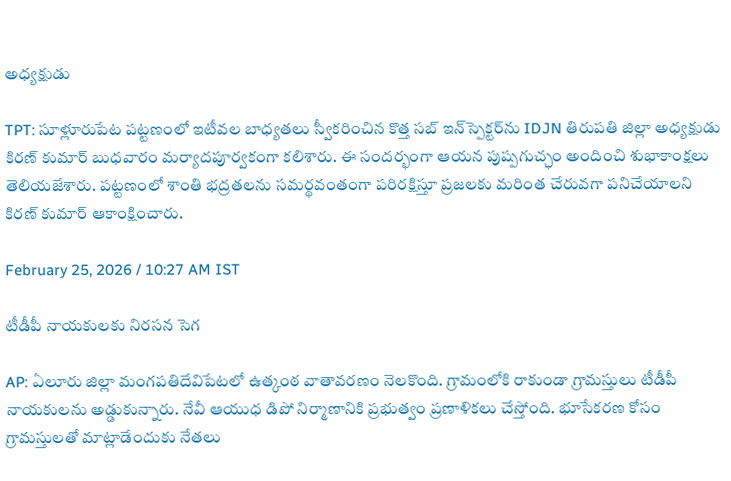అధ్యక్షుడు

TPT: సూళ్లూరుపేట పట్టణంలో ఇటీవల బాధ్యతలు స్వీకరించిన కొత్త సబ్ ఇన్‌స్పెక్టర్‌ను IDJN తిరుపతి జిల్లా అధ్యక్షుడు కిరణ్ కుమార్ బుధవారం మర్యాదపూర్వకంగా కలిశారు. ఈ సందర్భంగా ఆయన పుష్పగుచ్ఛం అందించి శుభాకాంక్షలు తెలియజేశారు. పట్టణంలో శాంతి భద్రతలను సమర్థవంతంగా పరిరక్షిస్తూ ప్రజలకు మరింత చేరువగా పనిచేయాలని కిరణ్ కుమార్ ఆకాంక్షించారు.

February 25, 2026 / 10:27 AM IST

టీడీపీ నాయకులకు నిరసన సెగ

AP: ఏలూరు జిల్లా మంగపతిదేవిపేటలో ఉత్కంఠ వాతావరణం నెలకొంది. గ్రామంలోకి రాకుండా గ్రామస్తులు టీడీపీ నాయకులను అడ్డుకున్నారు. నేవీ ఆయుధ డిపో నిర్మాణానికి ప్రభుత్వం ప్రణాళికలు చేస్తోంది. భూసేకరణ కోసం గ్రామస్తులతో మాట్లాడేందుకు నేతలు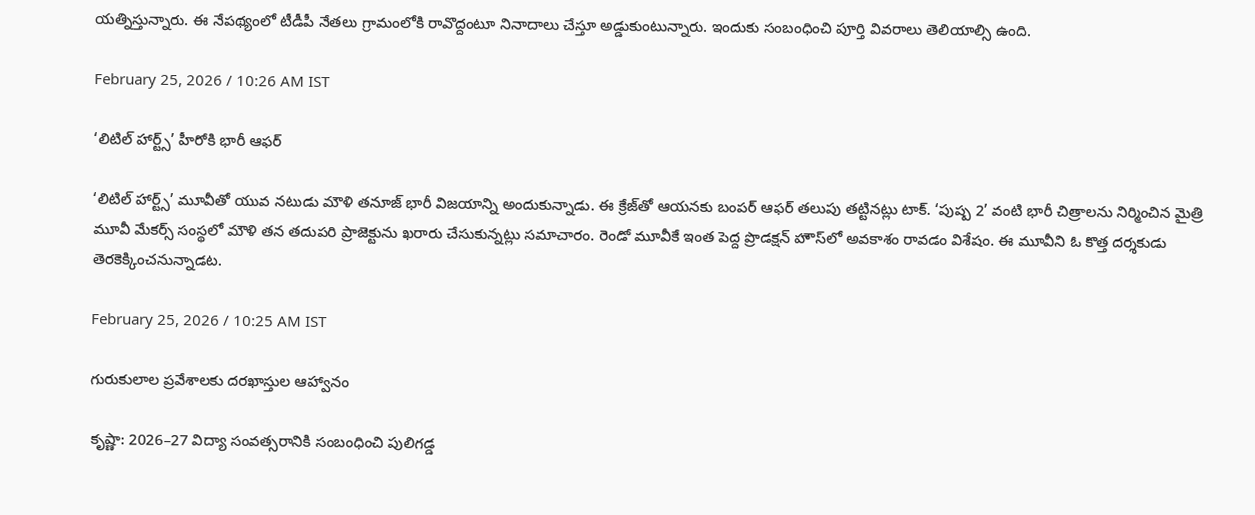యత్నిస్తున్నారు. ఈ నేపథ్యంలో టీడీపీ నేతలు గ్రామంలోకి రావొద్దంటూ నినాదాలు చేస్తూ అడ్డుకుంటున్నారు. ఇందుకు సంబంధించి పూర్తి వివరాలు తెలియాల్సి ఉంది.

February 25, 2026 / 10:26 AM IST

‘లిటిల్ హార్ట్స్’ హీరోకి భారీ ఆఫర్

‘లిటిల్ హార్ట్స్’ మూవీతో యువ నటుడు మౌళి తనూజ్ భారీ విజయాన్ని అందుకున్నాడు. ఈ క్రేజ్‌తో ఆయనకు బంపర్ ఆఫర్ తలుపు తట్టినట్లు టాక్. ‘పుష్ప 2’ వంటి భారీ చిత్రాలను నిర్మించిన మైత్రి మూవీ మేకర్స్ సంస్థలో మౌళి తన తదుపరి ప్రాజెక్టును ఖరారు చేసుకున్నట్లు సమాచారం. రెండో మూవీకే ఇంత పెద్ద ప్రొడక్షన్ హౌస్‌లో అవకాశం రావడం విశేషం. ఈ మూవీని ఓ కొత్త దర్శకుడు తెరకెక్కించనున్నాడట.

February 25, 2026 / 10:25 AM IST

గురుకులాల ప్రవేశాలకు దరఖాస్తుల ఆహ్వానం

కృష్ణా: 2026–27 విద్యా సంవత్సరానికి సంబంధించి పులిగడ్డ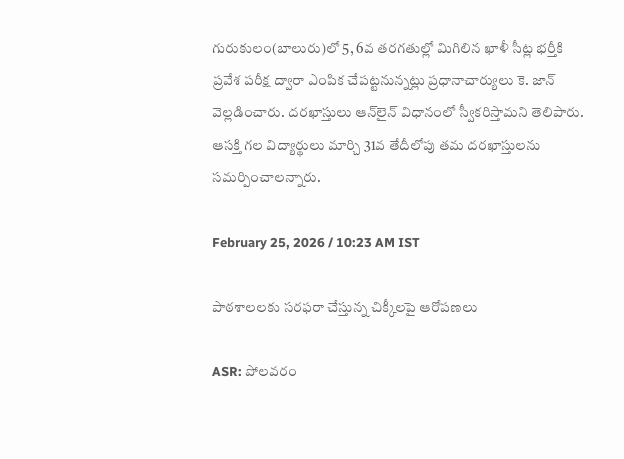గురుకులం(బాలురు)లో 5, 6వ తరగతుల్లో మిగిలిన ఖాళీ సీట్ల భర్తీకి ప్రవేశ పరీక్ష ద్వారా ఎంపిక చేపట్టనున్నట్లు ప్రధానాచార్యులు కె. జాన్ వెల్లడించారు. దరఖాస్తులు ఆన్‌లైన్ విధానంలో స్వీకరిస్తామని తెలిపారు. ఆసక్తి గల విద్యార్థులు మార్చి 31వ తేదీలోపు తమ దరఖాస్తులను సమర్పించాలన్నారు.

February 25, 2026 / 10:23 AM IST

పాఠశాలలకు సరఫరా చేస్తున్న చిక్కీలపై ఆరోపణలు

ASR: పోలవరం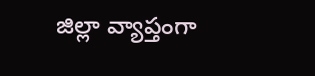జిల్లా వ్యాప్తంగా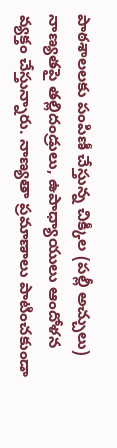పాఠశాలలకు పంపిణీ చేస్తున్న చిక్కీల (పల్లీ అచ్చులు) నాణ్యతపై తల్లిదండ్రులు, ఉపాధ్యాయులు ఆందోళన వ్యక్తం చేస్తున్నారు. నాణ్యతా ప్రమాణాలు పాటించకుండా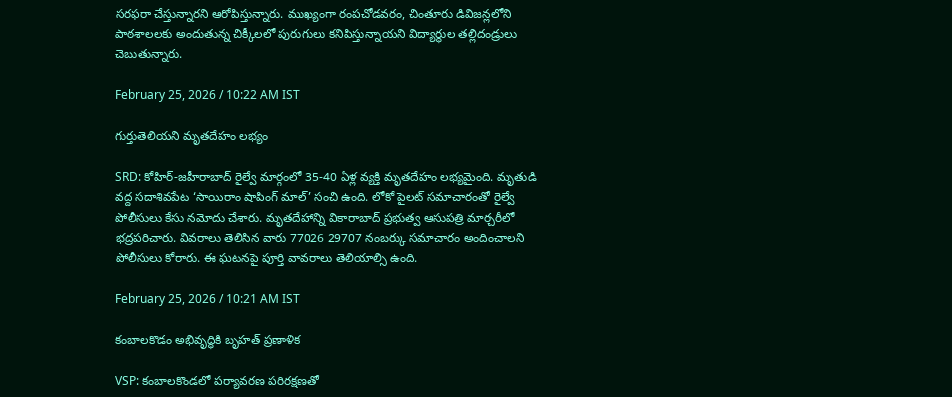సరఫరా చేస్తున్నారని ఆరోపిస్తున్నారు. ముఖ్యంగా రంపచోడవరం, చింతూరు డివిజన్లలోని పాఠశాలలకు అందుతున్న చిక్కీలలో పురుగులు కనిపిస్తున్నాయని విద్యార్థుల తల్లిదండ్రులు చెబుతున్నారు.

February 25, 2026 / 10:22 AM IST

గుర్తుతెలియని మృతదేహం లభ్యం

SRD: కోహిర్-జహీరాబాద్ రైల్వే మార్గంలో 35-40 ఏళ్ల వ్యక్తి మృతదేహం లభ్యమైంది. మృతుడి వద్ద సదాశివపేట ‘సాయిరాం షాపింగ్ మాల్’ సంచి ఉంది. లోకో పైలట్ సమాచారంతో రైల్వే పోలీసులు కేసు నమోదు చేశారు. మృతదేహాన్ని వికారాబాద్ ప్రభుత్వ ఆసుపత్రి మార్చరీలో భద్రపరిచారు. వివరాలు తెలిసిన వారు 77026 29707 నంబర్కు సమాచారం అందించాలని పోలీసులు కోరారు. ఈ ఘటనపై పూర్తి వావరాలు తెలియాల్సి ఉంది.

February 25, 2026 / 10:21 AM IST

కంబాలకొడం అభివృద్ధికి బృహత్ ప్రణాళిక

VSP: కంబాలకొండలో పర్యావరణ పరిరక్షణతో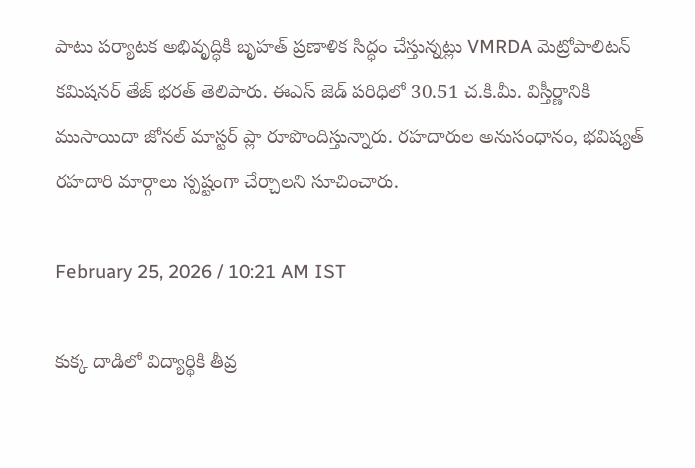పాటు పర్యాటక అభివృద్ధికి బృహత్ ప్రణాళిక సిద్ధం చేస్తున్నట్లు VMRDA మెట్రోపాలిటన్ కమిషనర్ తేజ్ భరత్ తెలిపారు. ఈఎస్ జెడ్ పరిధిలో 30.51 చ.కి.మీ. విస్తీర్ణానికి ముసాయిదా జోనల్ మాస్టర్ ప్లా రూపొందిస్తున్నారు. రహదారుల అనుసంధానం, భవిష్యత్ రహదారి మార్గాలు స్పష్టంగా చేర్చాలని సూచించారు.

February 25, 2026 / 10:21 AM IST

కుక్క దాడిలో విద్యార్థికి తీవ్ర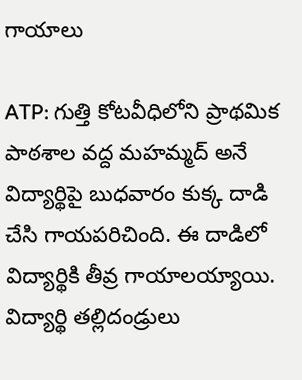గాయాలు

ATP: గుత్తి కోటవీధిలోని ప్రాథమిక పాఠశాల వద్ద మహమ్మద్ అనే విద్యార్థిపై బుధవారం కుక్క దాడి చేసి గాయపరిచింది. ఈ దాడిలో విద్యార్థికి తీవ్ర గాయాలయ్యాయి. విద్యార్థి తల్లిదండ్రులు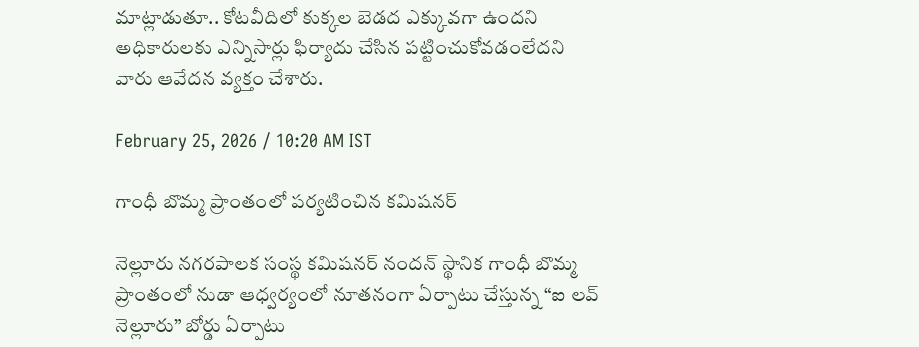మాట్లాడుతూ.. కోటవీదిలో కుక్కల బెడద ఎక్కువగా ఉందని అధికారులకు ఎన్నిసార్లు ఫిర్యాదు చేసిన పట్టించుకోవడంలేదని వారు ఆవేదన వ్యక్తం చేశారు.

February 25, 2026 / 10:20 AM IST

గాంధీ బొమ్మ ప్రాంతంలో పర్యటించిన కమిషనర్

నెల్లూరు నగరపాలక సంస్థ కమిషనర్ నందన్ స్థానిక గాంధీ బొమ్మ ప్రాంతంలో నుడా ఆధ్వర్యంలో నూతనంగా ఏర్పాటు చేస్తున్న “ఐ లవ్ నెల్లూరు” బోర్డు ఏర్పాటు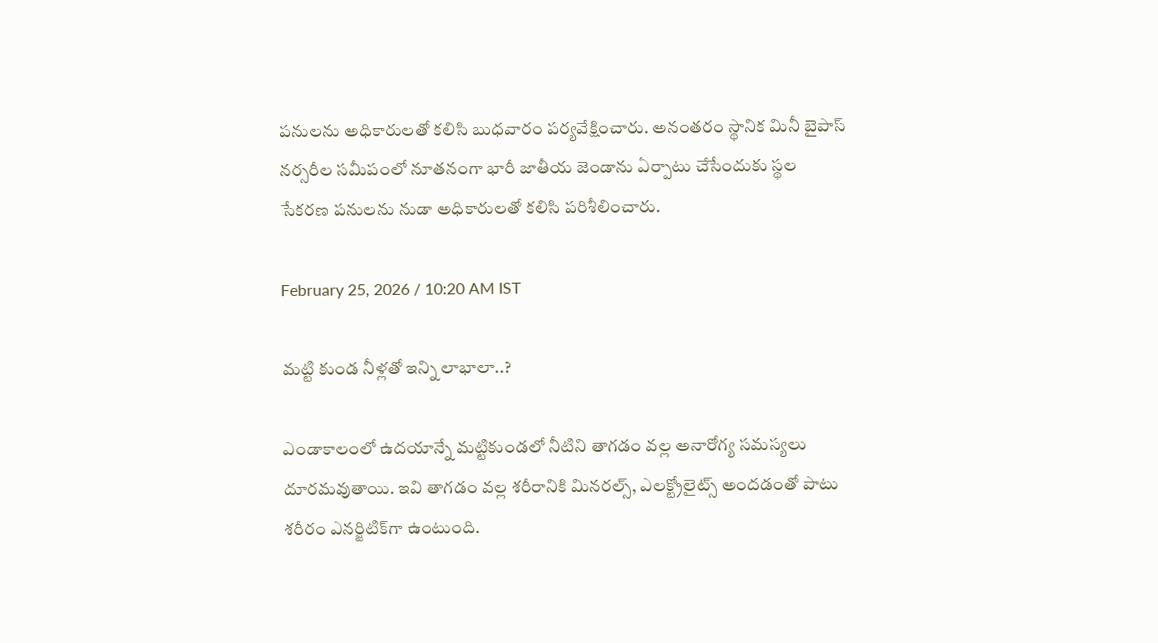పనులను అధికారులతో కలిసి బుధవారం పర్యవేక్షించారు. అనంతరం స్థానిక మినీ బైపాస్ నర్సరీల సమీపంలో నూతనంగా భారీ జాతీయ జెండాను ఏర్పాటు చేసేందుకు స్థల సేకరణ పనులను నుడా అధికారులతో కలిసి పరిశీలించారు.

February 25, 2026 / 10:20 AM IST

మట్టి కుండ నీళ్లతో ఇన్ని లాభాలా..?

ఎండాకాలంలో ఉదయాన్నే మట్టికుండలో నీటిని తాగడం వల్ల అనారోగ్య సమస్యలు దూరమవుతాయి. ఇవి తాగడం వల్ల శరీరానికి మినరల్స్‌, ఎలక్ట్రోలైట్స్‌ అందడంతో పాటు శరీరం ఎనర్జిటిక్‌గా ఉంటుంది.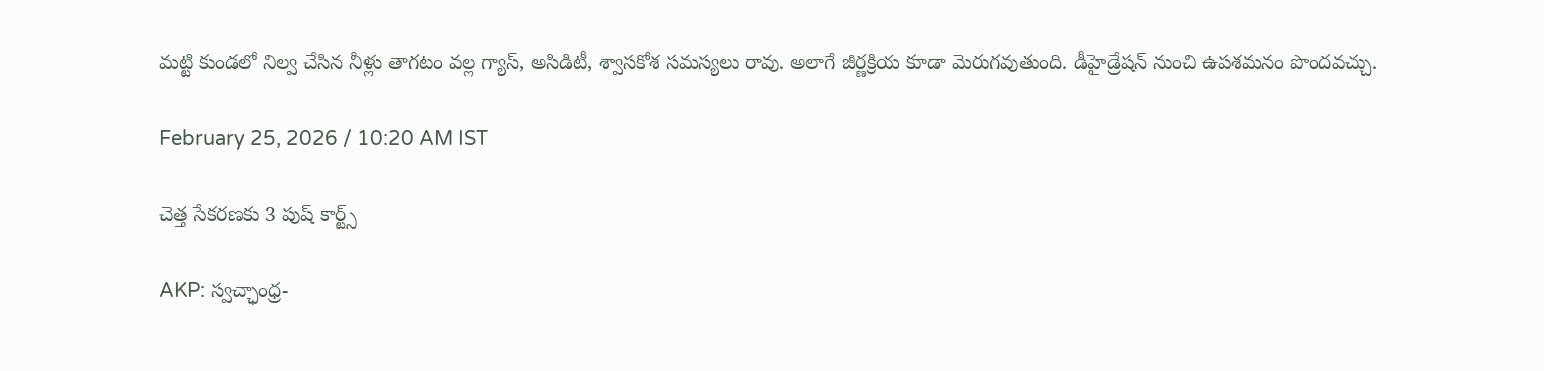మట్టి కుండలో నిల్వ చేసిన నీళ్లు తాగటం వల్ల గ్యాస్, అసిడిటీ, శ్వాసకోశ సమస్యలు రావు. అలాగే జీర్ణక్రియ కూడా మెరుగవుతుంది. డీహైడ్రేషన్ నుంచి ఉపశమనం పొందవచ్చు.

February 25, 2026 / 10:20 AM IST

చెత్త సేకరణకు 3 పుష్ కార్ట్స్

AKP: స్వచ్ఛాంధ్ర-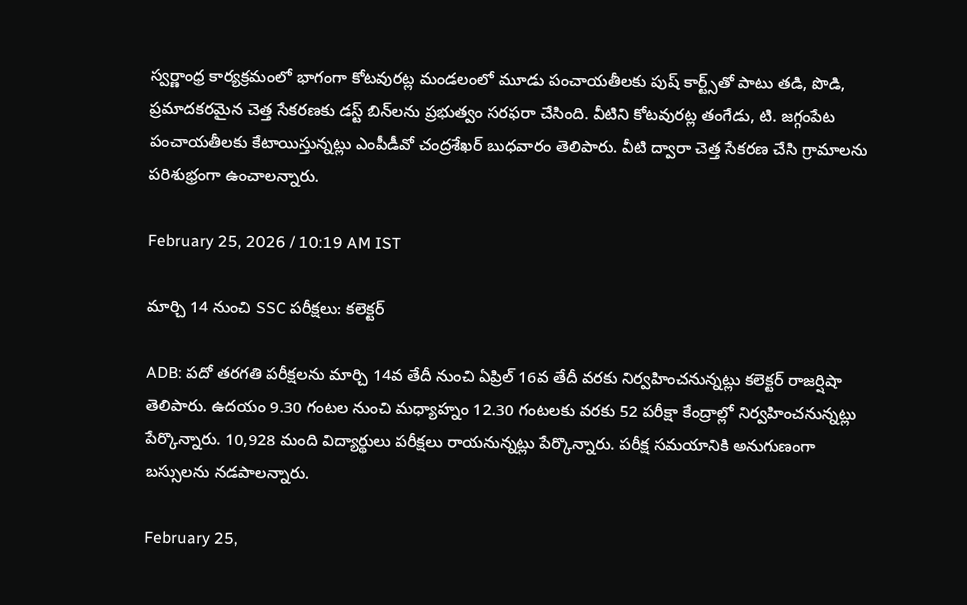స్వర్ణాంధ్ర కార్యక్రమంలో భాగంగా కోటవురట్ల మండలంలో మూడు పంచాయతీలకు పుష్ కార్ట్స్‌తో పాటు తడి, పొడి, ప్రమాదకరమైన చెత్త సేకరణకు డస్ట్ బిన్‌లను ప్రభుత్వం సరఫరా చేసింది. వీటిని కోటవురట్ల తంగేడు, టి. జగ్గంపేట పంచాయతీలకు కేటాయిస్తున్నట్లు ఎంపీడీవో చంద్రశేఖర్ బుధవారం తెలిపారు. వీటి ద్వారా చెత్త సేకరణ చేసి గ్రామాలను పరిశుభ్రంగా ఉంచాలన్నారు.

February 25, 2026 / 10:19 AM IST

మార్చి 14 నుంచి SSC పరీక్షలు: కలెక్టర్

ADB: పదో తరగతి పరీక్షలను మార్చి 14వ తేదీ నుంచి ఏప్రిల్ 16వ తేదీ వరకు నిర్వహించనున్నట్లు కలెక్టర్ రాజర్షిషా తెలిపారు. ఉదయం 9.30 గంటల నుంచి మధ్యాహ్నం 12.30 గంటలకు వరకు 52 పరీక్షా కేంద్రాల్లో నిర్వహించనున్నట్లు పేర్కొన్నారు. 10,928 మంది విద్యార్థులు పరీక్షలు రాయనున్నట్లు పేర్కొన్నారు. పరీక్ష సమయానికి అనుగుణంగా బస్సులను నడపాలన్నారు.

February 25,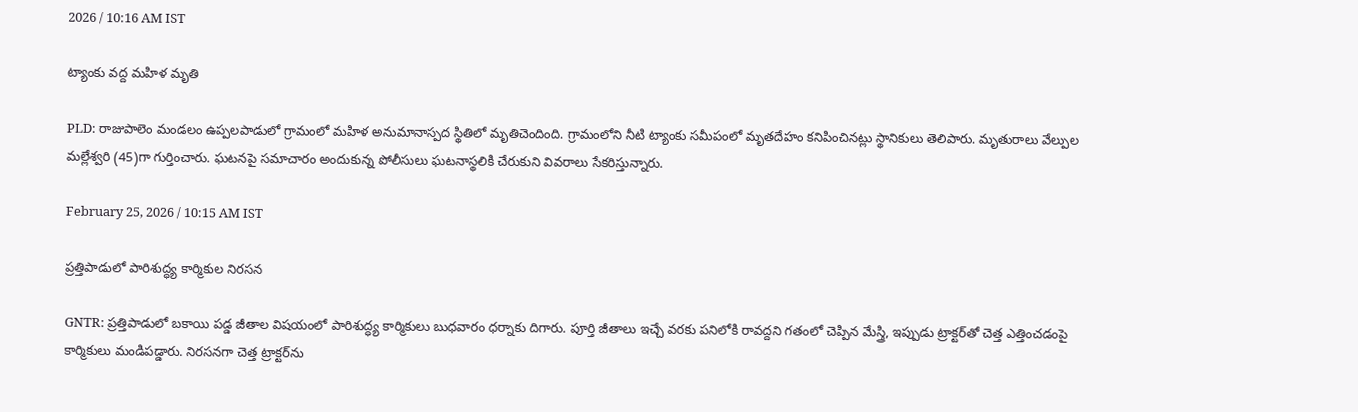2026 / 10:16 AM IST

ట్యాంకు వద్ద మహిళ మృతి

PLD: రాజుపాలెం మండలం ఉప్పలపాడులో గ్రామంలో మహిళ అనుమానాస్పద స్థితిలో మృతిచెందింది. గ్రామంలోని నీటి ట్యాంకు సమీపంలో మృతదేహం కనిపించినట్లు స్థానికులు తెలిపారు. మృతురాలు వేల్పుల మల్లేశ్వరి (45)గా గుర్తించారు. ఘటనపై సమాచారం అందుకున్న పోలీసులు ఘటనాస్థలికి చేరుకుని వివరాలు సేకరిస్తున్నారు.

February 25, 2026 / 10:15 AM IST

ప్రత్తిపాడులో పారిశుద్ధ్య కార్మికుల నిరసన

GNTR: ప్రత్తిపాడులో బకాయి పడ్డ జీతాల విషయంలో పారిశుద్ధ్య కార్మికులు బుధవారం ధర్నాకు దిగారు. పూర్తి జీతాలు ఇచ్చే వరకు పనిలోకి రావద్దని గతంలో చెప్పిన మేస్త్రి, ఇప్పుడు ట్రాక్టర్‌తో చెత్త ఎత్తించడంపై కార్మికులు మండిపడ్డారు. నిరసనగా చెత్త ట్రాక్టర్‌ను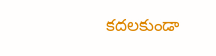కదలకుండా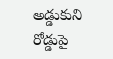అడ్డుకుని రోడ్డుపై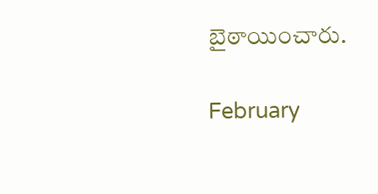బైఠాయించారు.

February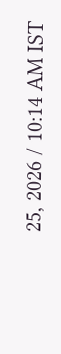25, 2026 / 10:14 AM IST